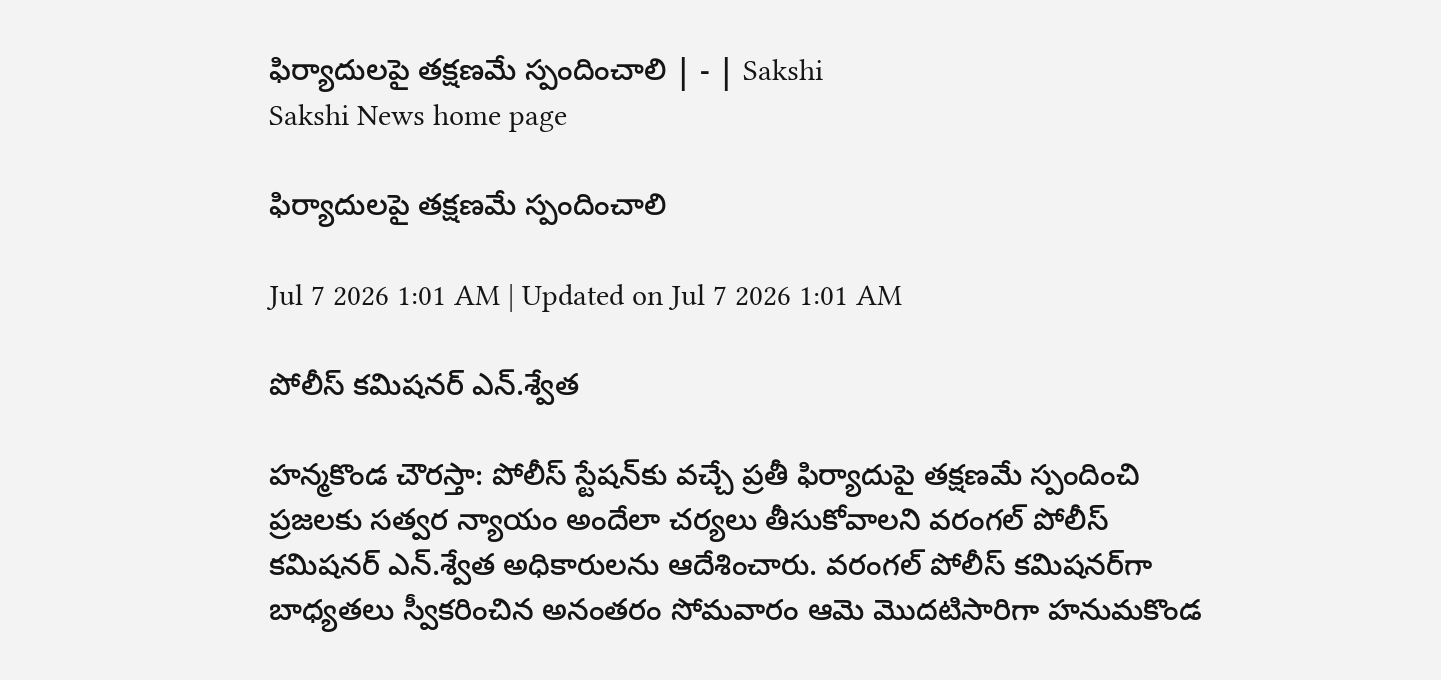ఫిర్యాదులపై తక్షణమే స్పందించాలి | - | Sakshi
Sakshi News home page

ఫిర్యాదులపై తక్షణమే స్పందించాలి

Jul 7 2026 1:01 AM | Updated on Jul 7 2026 1:01 AM

పోలీస్‌ కమిషనర్‌ ఎన్‌.శ్వేత

హన్మకొండ చౌరస్తా: పోలీస్‌ స్టేషన్‌కు వచ్చే ప్రతీ ఫిర్యాదుపై తక్షణమే స్పందించి ప్రజలకు సత్వర న్యాయం అందేలా చర్యలు తీసుకోవాలని వరంగల్‌ పోలీస్‌ కమిషనర్‌ ఎన్‌.శ్వేత అధికారులను ఆదేశించారు. వరంగల్‌ పోలీస్‌ కమిషనర్‌గా బాధ్యతలు స్వీకరించిన అనంతరం సోమవారం ఆమె మొదటిసారిగా హనుమకొండ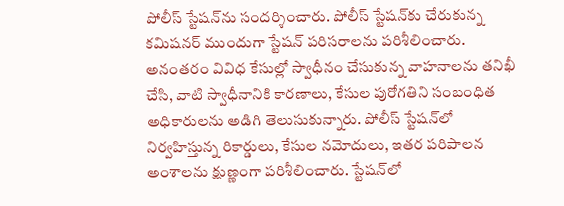పోలీస్‌ స్టేషన్‌ను సందర్శించారు. పోలీస్‌ స్టేషన్‌కు చేరుకున్న కమిషనర్‌ ముందుగా స్టేషన్‌ పరిసరాలను పరిశీలించారు. అనంతరం వివిధ కేసుల్లో స్వాధీనం చేసుకున్న వాహనాలను తనిఖీ చేసి, వాటి స్వాధీనానికి కారణాలు, కేసుల పురోగతిని సంబంధిత అధికారులను అడిగి తెలుసుకున్నారు. పోలీస్‌ స్టేషన్‌లో నిర్వహిస్తున్న రికార్డులు, కేసుల నమోదులు, ఇతర పరిపాలన అంశాలను క్షుణ్ణంగా పరిశీలించారు. స్టేషన్‌లో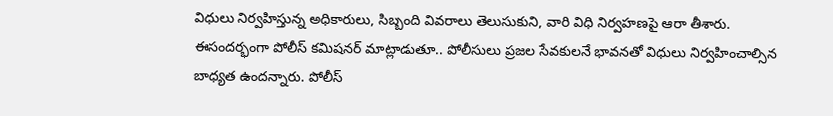విధులు నిర్వహిస్తున్న అధికారులు, సిబ్బంది వివరాలు తెలుసుకుని, వారి విధి నిర్వహణపై ఆరా తీశారు. ఈసందర్భంగా పోలీస్‌ కమిషనర్‌ మాట్లాడుతూ.. పోలీసులు ప్రజల సేవకులనే భావనతో విధులు నిర్వహించాల్సిన బాధ్యత ఉందన్నారు. పోలీస్‌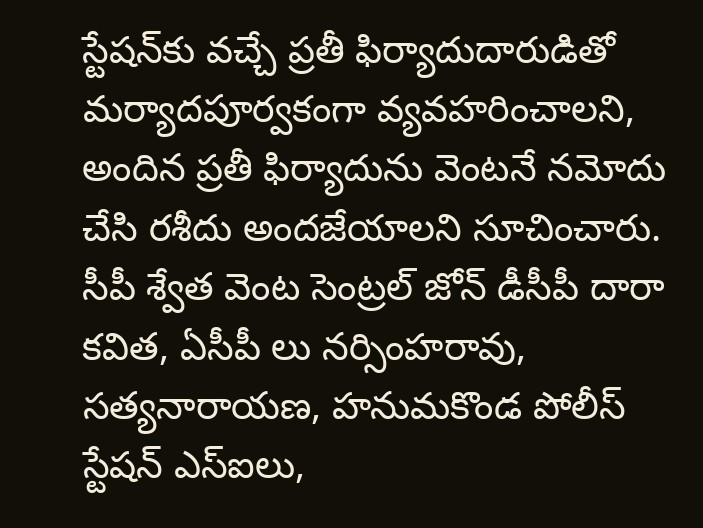స్టేషన్‌కు వచ్చే ప్రతీ ఫిర్యాదుదారుడితో మర్యాదపూర్వకంగా వ్యవహరించాలని, అందిన ప్రతీ ఫిర్యాదును వెంటనే నమోదు చేసి రశీదు అందజేయాలని సూచించారు. సీపీ శ్వేత వెంట సెంట్రల్‌ జోన్‌ డీసీపీ దారా కవిత, ఏసీపీ లు నర్సింహరావు, సత్యనారాయణ, హనుమకొండ పోలీస్‌ స్టేషన్‌ ఎస్‌ఐలు,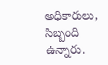అధికారులు, సిబ్బంది ఉన్నారు.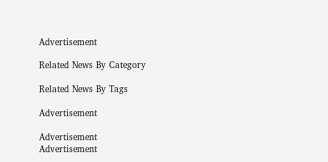Advertisement

Related News By Category

Related News By Tags

Advertisement

Advertisement
Advertisement